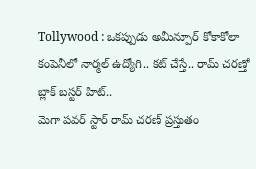Tollywood : ఒకప్పుడు అమీన్పూర్ కోకాకోలా కంపెనీలో నార్మల్ ఉద్యోగి.. కట్ చేస్తే.. రామ్ చరణ్తో బ్లాక్ బస్టర్ హిట్..
మెగా పవర్ స్టార్ రామ్ చరణ్ ప్రస్తుతం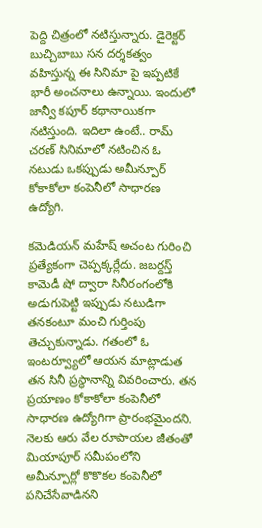పెద్ది చిత్రంలో నటిస్తున్నారు. డైరెక్టర్ బుచ్చిబాబు సన దర్శకత్వం వహిస్తున్న ఈ సినిమా పై ఇప్పటికే భారీ అంచనాలు ఉన్నాయి. ఇందులో జాన్వీ కపూర్ కథానాయికగా నటిస్తుంది. ఇదిలా ఉంటే.. రామ్ చరణ్ సినిమాలో నటించిన ఓ నటుడు ఒకప్పుడు అమీన్పూర్ కోకాకోలా కంపెనీలో సాధారణ ఉద్యోగి.

కమెడియన్ మహేష్ అచంట గురించి ప్రత్యేకంగా చెప్పక్కర్లేదు. జబర్దస్త్ కామెడీ షో ద్వారా సినీరంగంలోకి అడుగుపెట్టి ఇప్పుడు నటుడిగా తనకంటూ మంచి గుర్తింపు తెచ్చుకున్నాడు. గతంలో ఓ ఇంటర్వ్యూలో ఆయన మాట్లాడుత తన సినీ ప్రస్థానాన్ని వివరించారు. తన ప్రయాణం కోకాకోలా కంపెనీలో సాధారణ ఉద్యోగిగా ప్రారంభమైందని. నెలకు ఆరు వేల రూపాయల జీతంతో మియాపూర్ సమీపంలోని అమీన్పూర్లో కొకొకల కంపెనీలో పనిచేసేవాడినని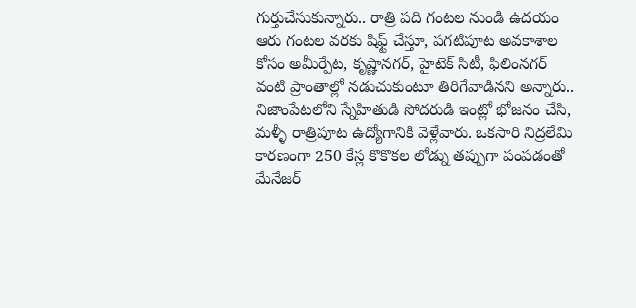గుర్తుచేసుకున్నారు.. రాత్రి పది గంటల నుండి ఉదయం ఆరు గంటల వరకు షిఫ్ట్ చేస్తూ, పగటిపూట అవకాశాల కోసం అమీర్పేట, కృష్ణానగర్, హైటెక్ సిటీ, ఫిలింనగర్ వంటి ప్రాంతాల్లో నడుచుకుంటూ తిరిగేవాడినని అన్నారు.. నిజాంపేటలోని స్నేహితుడి సోదరుడి ఇంట్లో భోజనం చేసి, మళ్ళీ రాత్రిపూట ఉద్యోగానికి వెళ్లేవారు. ఒకసారి నిద్రలేమి కారణంగా 250 కేస్ల కొకొకల లోడ్ను తప్పుగా పంపడంతో మేనేజర్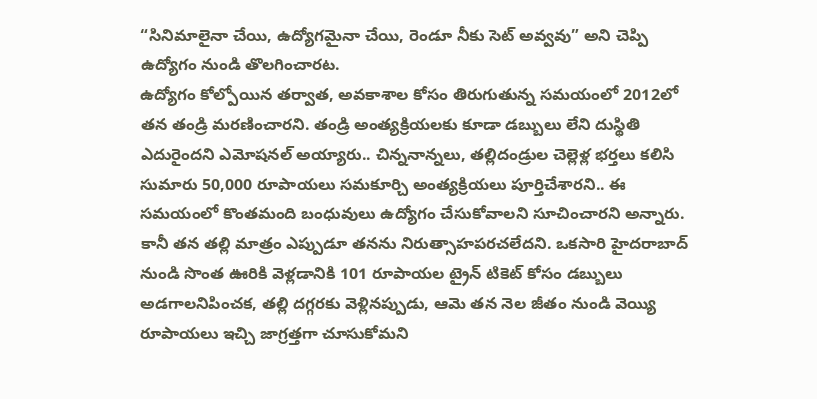“సినిమాలైనా చేయి, ఉద్యోగమైనా చేయి, రెండూ నీకు సెట్ అవ్వవు” అని చెప్పి ఉద్యోగం నుండి తొలగించారట.
ఉద్యోగం కోల్పోయిన తర్వాత, అవకాశాల కోసం తిరుగుతున్న సమయంలో 2012లో తన తండ్రి మరణించారని. తండ్రి అంత్యక్రియలకు కూడా డబ్బులు లేని దుస్థితి ఎదురైందని ఎమోషనల్ అయ్యారు.. చిన్ననాన్నలు, తల్లిదండ్రుల చెల్లెళ్ల భర్తలు కలిసి సుమారు 50,000 రూపాయలు సమకూర్చి అంత్యక్రియలు పూర్తిచేశారని.. ఈ సమయంలో కొంతమంది బంధువులు ఉద్యోగం చేసుకోవాలని సూచించారని అన్నారు. కానీ తన తల్లి మాత్రం ఎప్పుడూ తనను నిరుత్సాహపరచలేదని. ఒకసారి హైదరాబాద్ నుండి సొంత ఊరికి వెళ్లడానికి 101 రూపాయల ట్రైన్ టికెట్ కోసం డబ్బులు అడగాలనిపించక, తల్లి దగ్గరకు వెళ్లినప్పుడు, ఆమె తన నెల జీతం నుండి వెయ్యి రూపాయలు ఇచ్చి జాగ్రత్తగా చూసుకోమని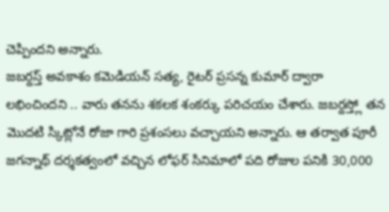చెప్పిందని అన్నారు.
జబర్దస్త్ అవకాశం కమెడియన్ సత్య, రైటర్ ప్రసన్న కుమార్ ద్వారా లభించిందని .. వారు తనను శకలక శంకర్కు పరిచయం చేశారు. జబర్దస్త్లో తన మొదటి స్కిట్లోనే రోజా గారి ప్రశంసలు వచ్చాయని అన్నారు. ఆ తర్వాత పూరీ జగన్నాథ్ దర్శకత్వంలో వచ్చిన లోఫర్ సినిమాలో పది రోజుల పనికి 30,000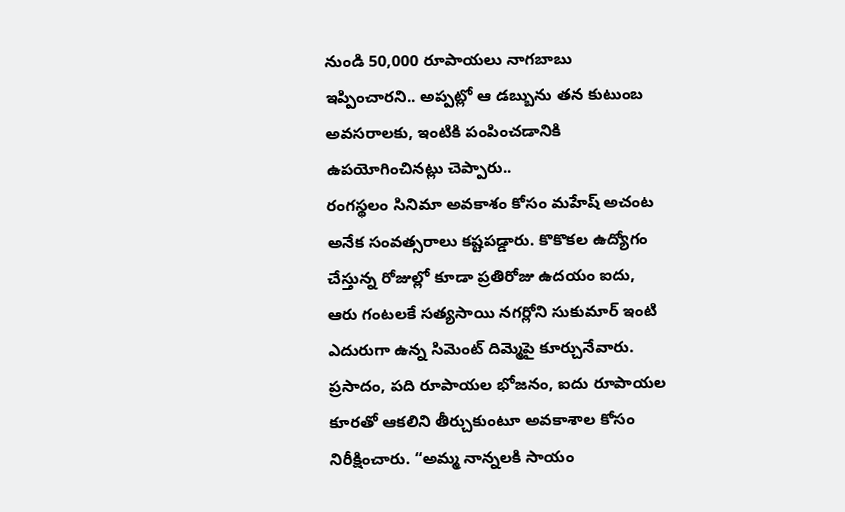నుండి 50,000 రూపాయలు నాగబాబు ఇప్పించారని.. అప్పట్లో ఆ డబ్బును తన కుటుంబ అవసరాలకు, ఇంటికి పంపించడానికి ఉపయోగించినట్లు చెప్పారు..
రంగస్థలం సినిమా అవకాశం కోసం మహేష్ అచంట అనేక సంవత్సరాలు కష్టపడ్డారు. కొకొకల ఉద్యోగం చేస్తున్న రోజుల్లో కూడా ప్రతిరోజు ఉదయం ఐదు, ఆరు గంటలకే సత్యసాయి నగర్లోని సుకుమార్ ఇంటి ఎదురుగా ఉన్న సిమెంట్ దిమ్మెపై కూర్చునేవారు. ప్రసాదం, పది రూపాయల భోజనం, ఐదు రూపాయల కూరతో ఆకలిని తీర్చుకుంటూ అవకాశాల కోసం నిరీక్షించారు. “అమ్మ నాన్నలకి సాయం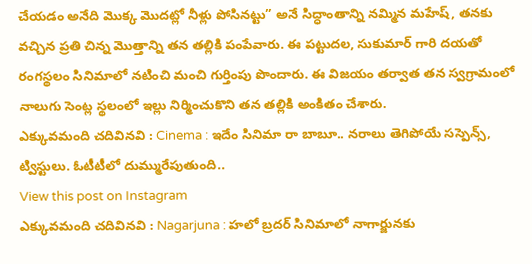చేయడం అనేది మొక్క మొదట్లో నీళ్లు పోసినట్టు” అనే సిద్ధాంతాన్ని నమ్మిన మహేష్, తనకు వచ్చిన ప్రతి చిన్న మొత్తాన్ని తన తల్లికి పంపేవారు. ఈ పట్టుదల, సుకుమార్ గారి దయతో రంగస్థలం సినిమాలో నటించి మంచి గుర్తింపు పొందారు. ఈ విజయం తర్వాత తన స్వగ్రామంలో నాలుగు సెంట్ల స్థలంలో ఇల్లు నిర్మించుకొని తన తల్లికి అంకితం చేశారు.
ఎక్కువమంది చదివినవి : Cinema : ఇదేం సినిమా రా బాబూ.. నరాలు తెగిపోయే సస్పెన్స్, ట్విస్టులు. ఓటీటీలో దుమ్మురేపుతుంది..
View this post on Instagram
ఎక్కువమంది చదివినవి : Nagarjuna : హలో బ్రదర్ సినిమాలో నాగార్జునకు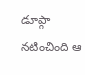డూప్గా నటించింది ఆ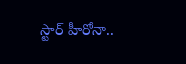స్టార్ హీరోనా..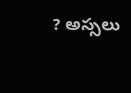? అస్సలు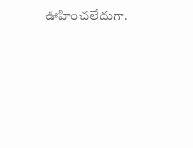ఊహించలేదుగా.